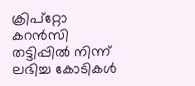ക്രിപ്റ്റോ കറൻസി തട്ടിപ്പിൽ നിന്ന് ലഭിച്ച കോടികൾ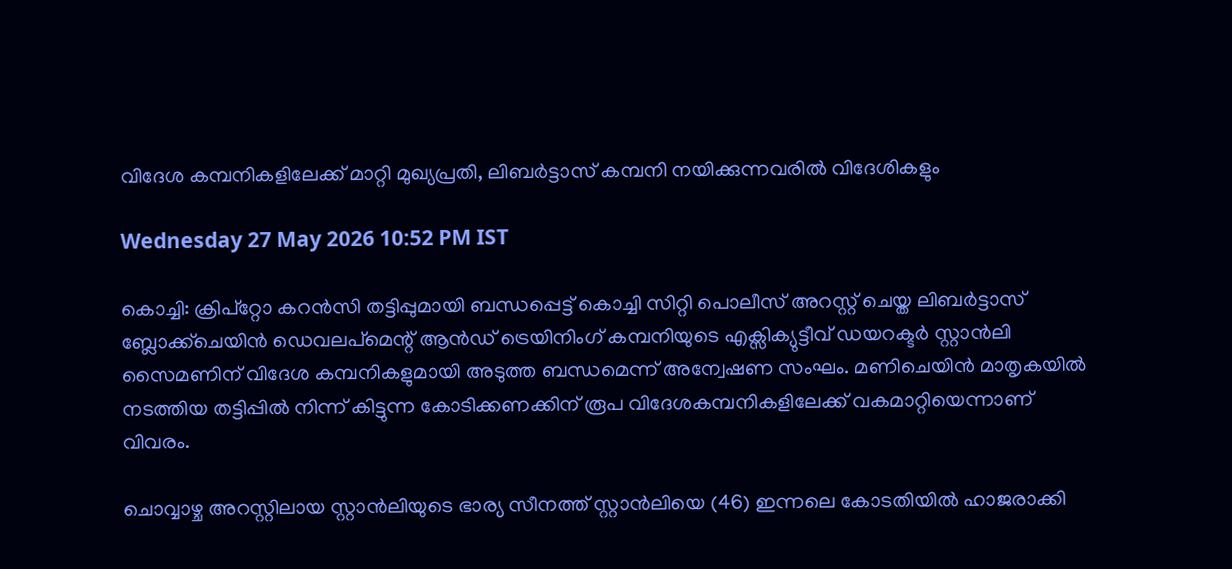വിദേശ കമ്പനികളിലേക്ക് മാറ്റി മുഖ്യപ്രതി, ലിബർട്ടാസ് കമ്പനി നയിക്കുന്നവരിൽ വിദേശികളും

Wednesday 27 May 2026 10:52 PM IST

കൊച്ചി: ക്രിപ്‌റ്റോ‌ കറൻസി തട്ടിപ്പുമായി ബന്ധപ്പെട്ട് കൊച്ചി സിറ്റി പൊലീസ് അറസ്റ്റ് ചെയ്ത ലിബർട്ടാസ് ബ്ലോക്ക്ചെയിൻ ഡെവലപ്‌മെന്റ് ആൻഡ് ട്രെയിനിംഗ് കമ്പനിയുടെ എക്സിക്യുട്ടീവ് ഡയറക്ടർ സ്റ്റാൻലി സൈമണിന് വിദേശ കമ്പനികളുമായി അടുത്ത ബന്ധമെന്ന് അന്വേഷണ സംഘം. മണിചെയിൻ മാതൃകയിൽ നടത്തിയ തട്ടിപ്പിൽ നിന്ന് കിട്ടുന്ന കോടിക്കണക്കിന് രൂപ വിദേശകമ്പനികളിലേക്ക് വകമാറ്റിയെന്നാണ് വിവരം.

ചൊവ്വാഴ്ച അറസ്റ്റിലായ സ്റ്റാൻലിയുടെ ഭാര്യ സീനത്ത് സ്റ്റാൻലിയെ (46) ഇന്നലെ കോടതിയിൽ ഹാജരാക്കി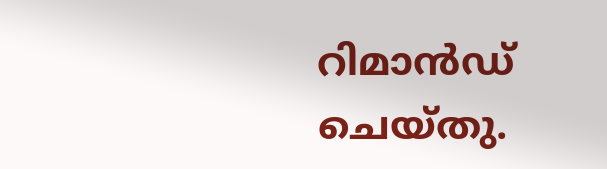റിമാൻഡ് ചെയ്തു.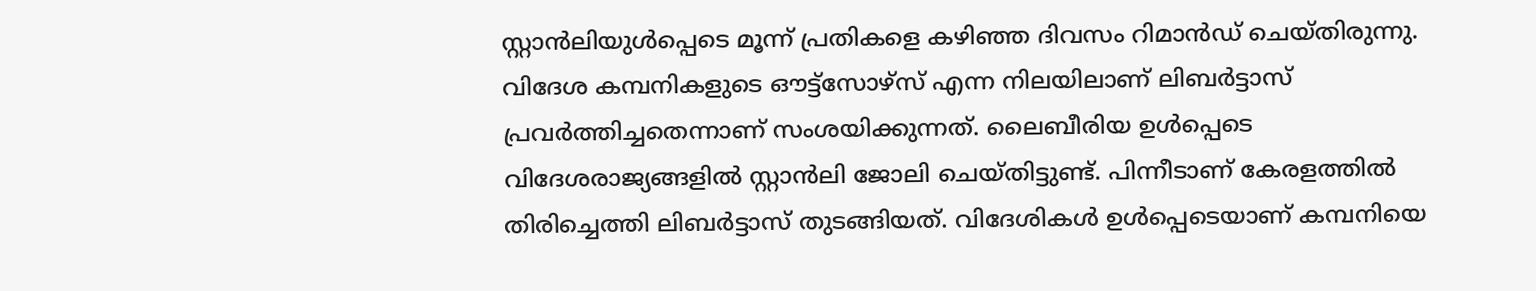സ്റ്റാൻലിയുൾപ്പെടെ മൂന്ന് പ്രതികളെ കഴിഞ്ഞ ദിവസം റിമാൻഡ് ചെയ്തിരുന്നു. വിദേശ കമ്പനികളുടെ ഔട്ട്‌സോഴ്സ് എന്ന നിലയിലാണ് ലിബർട്ടാസ് പ്രവർത്തിച്ചതെന്നാണ് സംശയിക്കുന്നത്. ലൈബീരിയ ഉൾപ്പെടെ വിദേശരാജ്യങ്ങളിൽ സ്റ്റാൻലി ജോലി ചെയ്തിട്ടുണ്ട്. പിന്നീടാണ് കേരളത്തിൽ തിരിച്ചെത്തി ലിബർട്ടാസ് തുടങ്ങിയത്. വിദേശികൾ ഉൾപ്പെടെയാണ് കമ്പനിയെ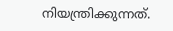നിയന്ത്രിക്കുന്നത്.